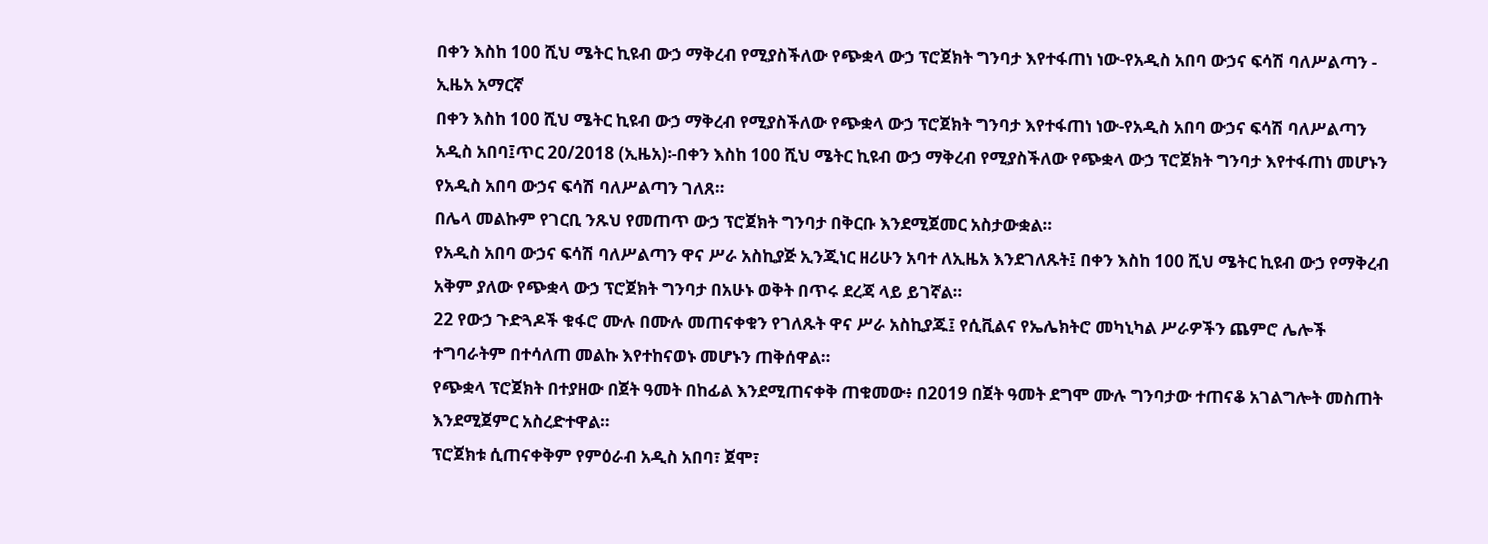በቀን እስከ 100 ሺህ ሜትር ኪዩብ ውኃ ማቅረብ የሚያስችለው የጭቋላ ውኃ ፕሮጀክት ግንባታ እየተፋጠነ ነው-የአዲስ አበባ ውኃና ፍሳሽ ባለሥልጣን - ኢዜአ አማርኛ
በቀን እስከ 100 ሺህ ሜትር ኪዩብ ውኃ ማቅረብ የሚያስችለው የጭቋላ ውኃ ፕሮጀክት ግንባታ እየተፋጠነ ነው-የአዲስ አበባ ውኃና ፍሳሽ ባለሥልጣን
አዲስ አበባ፤ጥር 20/2018 (ኢዜአ)፡-በቀን እስከ 100 ሺህ ሜትር ኪዩብ ውኃ ማቅረብ የሚያስችለው የጭቋላ ውኃ ፕሮጀክት ግንባታ እየተፋጠነ መሆኑን የአዲስ አበባ ውኃና ፍሳሽ ባለሥልጣን ገለጸ።
በሌላ መልኩም የገርቢ ንጹህ የመጠጥ ውኃ ፕሮጀክት ግንባታ በቅርቡ እንደሚጀመር አስታውቋል።
የአዲስ አበባ ውኃና ፍሳሽ ባለሥልጣን ዋና ሥራ አስኪያጅ ኢንጂነር ዘሪሁን አባተ ለኢዜአ እንደገለጹት፤ በቀን እስከ 100 ሺህ ሜትር ኪዩብ ውኃ የማቅረብ አቅም ያለው የጭቋላ ውኃ ፕሮጀክት ግንባታ በአሁኑ ወቅት በጥሩ ደረጃ ላይ ይገኛል።
22 የውኃ ጉድጓዶች ቁፋሮ ሙሉ በሙሉ መጠናቀቁን የገለጹት ዋና ሥራ አስኪያጁ፤ የሲቪልና የኤሌክትሮ መካኒካል ሥራዎችን ጨምሮ ሌሎች ተግባራትም በተሳለጠ መልኩ እየተከናወኑ መሆኑን ጠቅሰዋል።
የጭቋላ ፕሮጀክት በተያዘው በጀት ዓመት በከፊል እንደሚጠናቀቅ ጠቁመው፥ በ2019 በጀት ዓመት ደግሞ ሙሉ ግንባታው ተጠናቆ አገልግሎት መስጠት እንደሚጀምር አስረድተዋል።
ፕሮጀክቱ ሲጠናቀቅም የምዕራብ አዲስ አበባ፣ ጀሞ፣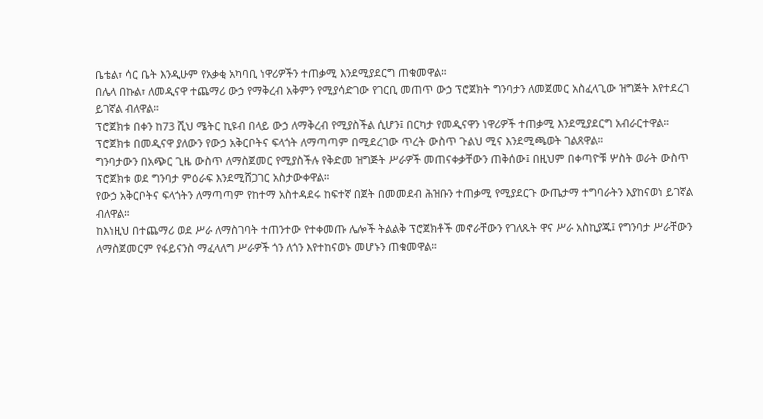ቤቴል፣ ሳር ቤት እንዲሁም የአቃቂ አካባቢ ነዋሪዎችን ተጠቃሚ እንደሚያደርግ ጠቁመዋል።
በሌላ በኩል፣ ለመዲናዋ ተጨማሪ ውኃ የማቅረብ አቅምን የሚያሳድገው የገርቢ መጠጥ ውኃ ፕሮጀክት ግንባታን ለመጀመር አስፈላጊው ዝግጅት እየተደረገ ይገኛል ብለዋል።
ፕሮጀክቱ በቀን ከ73 ሺህ ሜትር ኪዩብ በላይ ውኃ ለማቅረብ የሚያስችል ሲሆን፤ በርካታ የመዲናዋን ነዋሪዎች ተጠቃሚ እንደሚያደርግ አብራርተዋል።
ፕሮጀክቱ በመዲናዋ ያለውን የውኃ አቅርቦትና ፍላጎት ለማጣጣም በሚደረገው ጥረት ውስጥ ጉልህ ሚና እንደሚጫወት ገልጸዋል።
ግንባታውን በአጭር ጊዜ ውስጥ ለማስጀመር የሚያስችሉ የቅድመ ዝግጅት ሥራዎች መጠናቀቃቸውን ጠቅሰው፤ በዚህም በቀጣዮቹ ሦስት ወራት ውስጥ ፕሮጀክቱ ወደ ግንባታ ምዕራፍ እንደሚሸጋገር አስታውቀዋል።
የውኃ አቅርቦትና ፍላጎትን ለማጣጣም የከተማ አስተዳደሩ ከፍተኛ በጀት በመመደብ ሕዝቡን ተጠቃሚ የሚያደርጉ ውጤታማ ተግባራትን እያከናወነ ይገኛል ብለዋል።
ከእነዚህ በተጨማሪ ወደ ሥራ ለማስገባት ተጠንተው የተቀመጡ ሌሎች ትልልቅ ፕሮጀክቶች መኖራቸውን የገለጹት ዋና ሥራ አስኪያጁ፤ የግንባታ ሥራቸውን ለማስጀመርም የፋይናንስ ማፈላለግ ሥራዎች ጎን ለጎን እየተከናወኑ መሆኑን ጠቁመዋል።